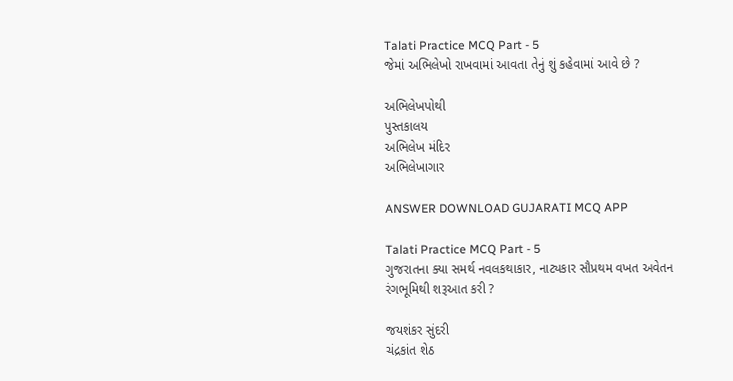Talati Practice MCQ Part - 5
જેમાં અભિલેખો રાખવામાં આવતા તેનું શું કહેવામાં આવે છે ?

અભિલેખપોથી
પુસ્તકાલય
અભિલેખ મંદિર
અભિલેખાગાર

ANSWER DOWNLOAD GUJARATI MCQ APP

Talati Practice MCQ Part - 5
ગુજરાતના ક્યા સમર્થ નવલકથાકાર, નાટ્યકાર સૌપ્રથમ વખત અવેતન રંગભૂમિથી શરૂઆત કરી ?

જયશંકર સુંદરી
ચંદ્રકાંત શેઠ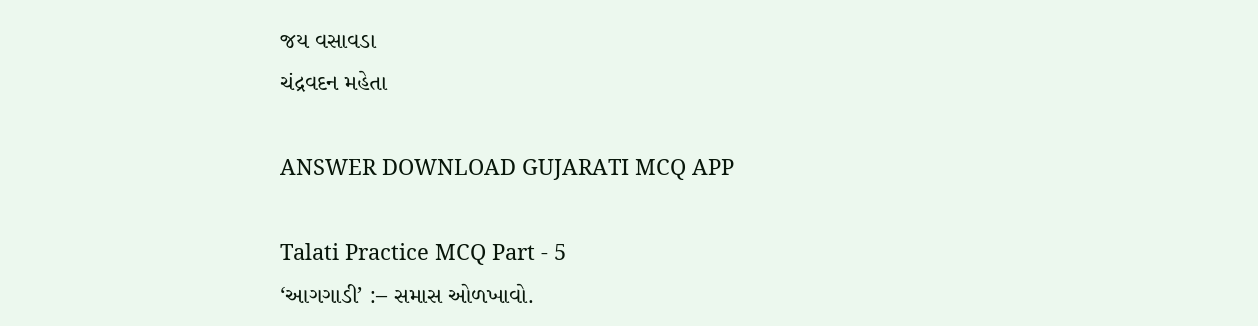જય વસાવડા
ચંદ્રવદન મહેતા

ANSWER DOWNLOAD GUJARATI MCQ APP

Talati Practice MCQ Part - 5
‘આગગાડી’ :– સમાસ ઓળખાવો.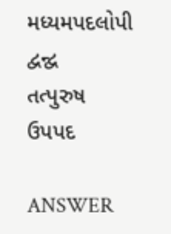મધ્યમપદલોપી
દ્વન્દ્વ
તત્પુરુષ
ઉપપદ

ANSWER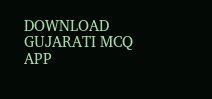DOWNLOAD GUJARATI MCQ APP